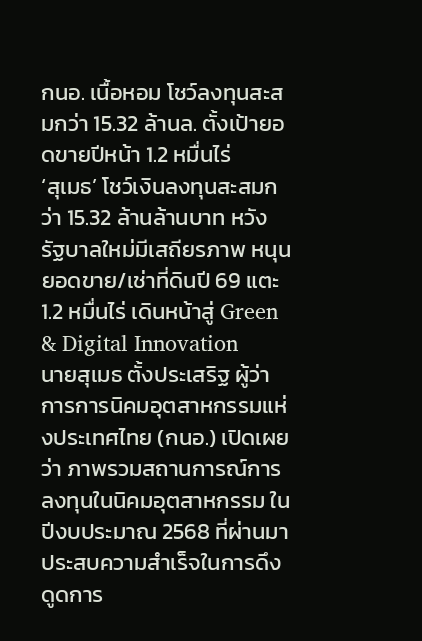กนอ. เนื้อหอม โชว์ลงทุนสะสมกว่า 15.32 ล้านล. ตั้งเป้ายอดขายปีหน้า 1.2 หมื่นไร่
‘สุเมธ’ โชว์เงินลงทุนสะสมกว่า 15.32 ล้านล้านบาท หวังรัฐบาลใหม่มีเสถียรภาพ หนุนยอดขาย/เช่าที่ดินปี 69 แตะ 1.2 หมื่นไร่ เดินหน้าสู่ Green & Digital Innovation
นายสุเมธ ตั้งประเสริฐ ผู้ว่าการการนิคมอุตสาหกรรมแห่งประเทศไทย (กนอ.) เปิดเผยว่า ภาพรวมสถานการณ์การลงทุนในนิคมอุตสาหกรรม ในปีงบประมาณ 2568 ที่ผ่านมา ประสบความสำเร็จในการดึงดูดการ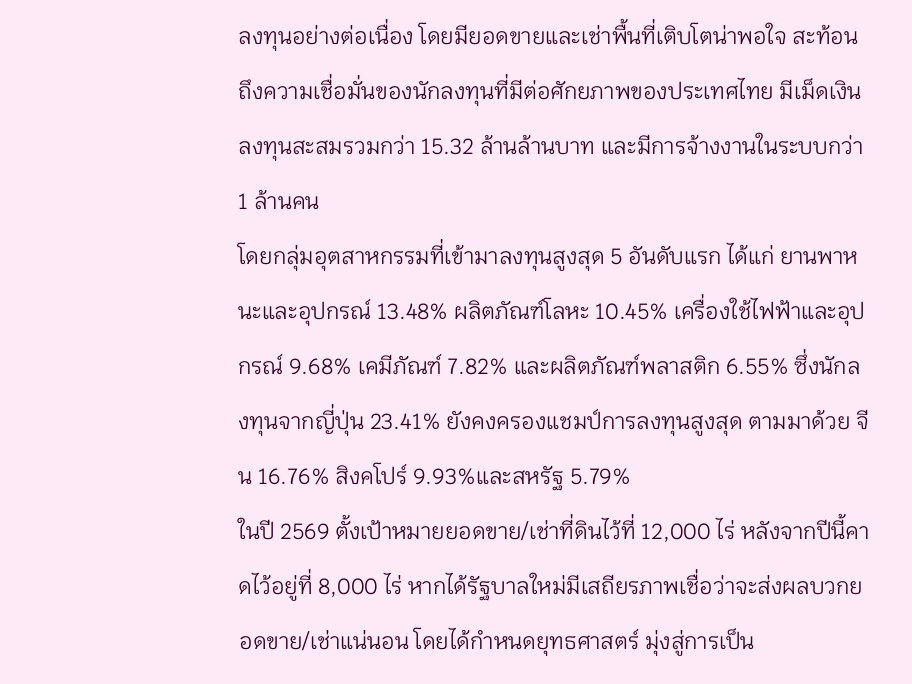ลงทุนอย่างต่อเนื่อง โดยมียอดขายและเช่าพื้นที่เติบโตน่าพอใจ สะท้อนถึงความเชื่อมั่นของนักลงทุนที่มีต่อศักยภาพของประเทศไทย มีเม็ดเงินลงทุนสะสมรวมกว่า 15.32 ล้านล้านบาท และมีการจ้างงานในระบบกว่า 1 ล้านคน
โดยกลุ่มอุตสาหกรรมที่เข้ามาลงทุนสูงสุด 5 อันดับแรก ได้แก่ ยานพาหนะและอุปกรณ์ 13.48% ผลิตภัณฑ์โลหะ 10.45% เครื่องใช้ไฟฟ้าและอุปกรณ์ 9.68% เคมีภัณฑ์ 7.82% และผลิตภัณฑ์พลาสติก 6.55% ซึ่งนักลงทุนจากญี่ปุ่น 23.41% ยังคงครองแชมป์การลงทุนสูงสุด ตามมาด้วย จีน 16.76% สิงคโปร์ 9.93%และสหรัฐ 5.79%
ในปี 2569 ตั้งเป้าหมายยอดขาย/เช่าที่ดินไว้ที่ 12,000 ไร่ หลังจากปีนี้คาดไว้อยู่ที่ 8,000 ไร่ หากได้รัฐบาลใหม่มีเสถียรภาพเชื่อว่าจะส่งผลบวกยอดขาย/เช่าแน่นอน โดยได้กำหนดยุทธศาสตร์ มุ่งสู่การเป็น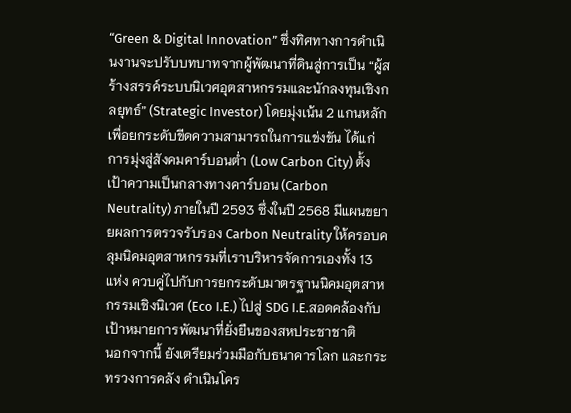“Green & Digital Innovation” ซึ่งทิศทางการดำเนินงานจะปรับบทบาทจากผู้พัฒนาที่ดินสู่การเป็น “ผู้สร้างสรรค์ระบบนิเวศอุตสาหกรรมและนักลงทุนเชิงกลยุทธ์” (Strategic Investor) โดยมุ่งเน้น 2 แกนหลัก เพื่อยกระดับขีดความสามารถในการแข่งขัน ได้แก่
การมุ่งสู่สังคมคาร์บอนต่ำ (Low Carbon City) ตั้งเป้าความเป็นกลางทางคาร์บอน (Carbon Neutrality) ภายในปี 2593 ซึ่งในปี 2568 มีแผนขยายผลการตรวจรับรอง Carbon Neutrality ให้ครอบคลุมนิคมอุตสาหกรรมที่เราบริหารจัดการเองทั้ง 13 แห่ง ควบคู่ไปกับการยกระดับมาตรฐานนิคมอุตสาหกรรมเชิงนิเวศ (Eco I.E.) ไปสู่ SDG I.E.สอดคล้องกับเป้าหมายการพัฒนาที่ยั่งยืนของสหประชาชาติ
นอกจากนี้ ยังเตรียมร่วมมือกับธนาคารโลก และกระทรวงการคลัง ดำเนินโคร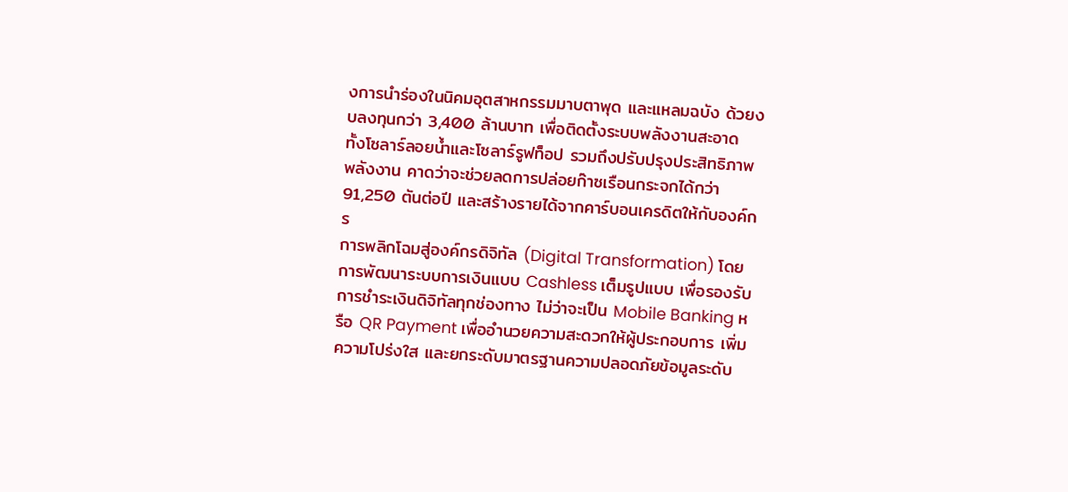งการนำร่องในนิคมอุตสาหกรรมมาบตาพุด และแหลมฉบัง ด้วยงบลงทุนกว่า 3,400 ล้านบาท เพื่อติดตั้งระบบพลังงานสะอาด ทั้งโซลาร์ลอยน้ำและโซลาร์รูฟท็อป รวมถึงปรับปรุงประสิทธิภาพพลังงาน คาดว่าจะช่วยลดการปล่อยก๊าซเรือนกระจกได้กว่า 91,250 ตันต่อปี และสร้างรายได้จากคาร์บอนเครดิตให้กับองค์กร
การพลิกโฉมสู่องค์กรดิจิทัล (Digital Transformation) โดยการพัฒนาระบบการเงินแบบ Cashless เต็มรูปแบบ เพื่อรองรับการชำระเงินดิจิทัลทุกช่องทาง ไม่ว่าจะเป็น Mobile Banking หรือ QR Payment เพื่ออำนวยความสะดวกให้ผู้ประกอบการ เพิ่มความโปร่งใส และยกระดับมาตรฐานความปลอดภัยข้อมูลระดับ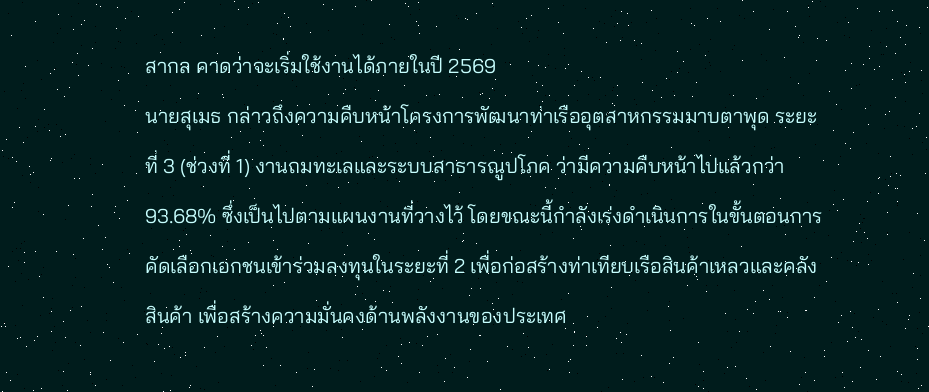สากล คาดว่าจะเริ่มใช้งานได้ภายในปี 2569
นายสุเมธ กล่าวถึงความคืบหน้าโครงการพัฒนาท่าเรืออุตสาหกรรมมาบตาพุด ระยะที่ 3 (ช่วงที่ 1) งานถมทะเลและระบบสาธารณูปโภค ว่ามีความคืบหน้าไปแล้วกว่า 93.68% ซึ่งเป็นไปตามแผนงานที่วางไว้ โดยขณะนี้กำลังเร่งดำเนินการในขั้นตอนการคัดเลือกเอกชนเข้าร่วมลงทุนในระยะที่ 2 เพื่อก่อสร้างท่าเทียบเรือสินค้าเหลวและคลังสินค้า เพื่อสร้างความมั่นคงด้านพลังงานของประเทศ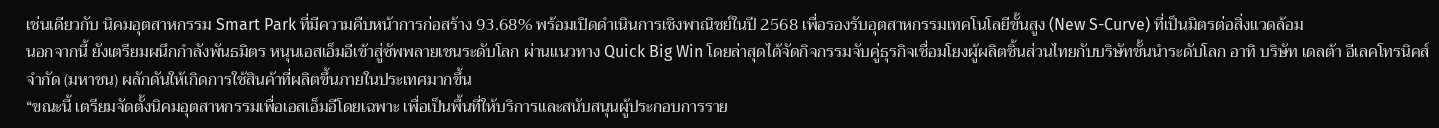เช่นเดียวกับ นิคมอุตสาหกรรม Smart Park ที่มีความคืบหน้าการก่อสร้าง 93.68% พร้อมเปิดดำเนินการเชิงพาณิชย์ในปี 2568 เพื่อรองรับอุตสาหกรรมเทคโนโลยีขั้นสูง (New S-Curve) ที่เป็นมิตรต่อสิ่งแวดล้อม
นอกจากนี้ ยังเตรียมผนึกกำลังพันธมิตร หนุนเอสเอ็มอีเข้าสู่ซัพพลายเชนระดับโลก ผ่านแนวทาง Quick Big Win โดยล่าสุดได้จัดกิจกรรมจับคู่ธุรกิจเชื่อมโยงผู้ผลิตชิ้นส่วนไทยกับบริษัทชั้นนำระดับโลก อาทิ บริษัท เดลต้า อีเลคโทรนิคส์ จำกัด (มหาชน) ผลักดันให้เกิดการใช้สินค้าที่ผลิตขึ้นภายในประเทศมากขึ้น
“ขณะนี้ เตรียมจัดตั้งนิคมอุตสาหกรรมเพื่อเอสเอ็มอีโดยเฉพาะ เพื่อเป็นพื้นที่ให้บริการและสนับสนุนผู้ประกอบการราย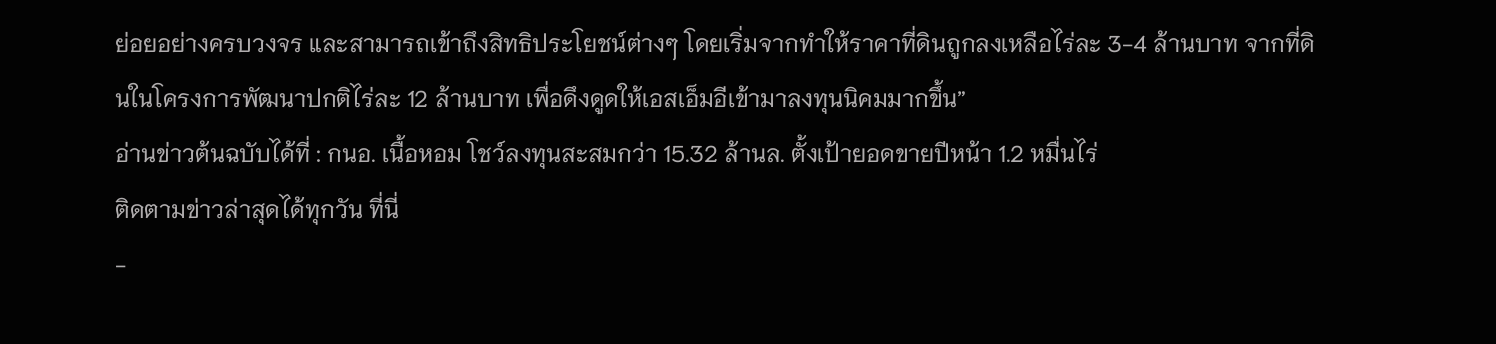ย่อยอย่างครบวงจร และสามารถเข้าถึงสิทธิประโยชน์ต่างๆ โดยเริ่มจากทำให้ราคาที่ดินถูกลงเหลือไร่ละ 3-4 ล้านบาท จากที่ดินในโครงการพัฒนาปกติไร่ละ 12 ล้านบาท เพื่อดึงดูดให้เอสเอ็มอีเข้ามาลงทุนนิคมมากขึ้น”
อ่านข่าวต้นฉบับได้ที่ : กนอ. เนื้อหอม โชว์ลงทุนสะสมกว่า 15.32 ล้านล. ตั้งเป้ายอดขายปีหน้า 1.2 หมื่นไร่
ติดตามข่าวล่าสุดได้ทุกวัน ที่นี่
-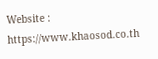Website : https://www.khaosod.co.th